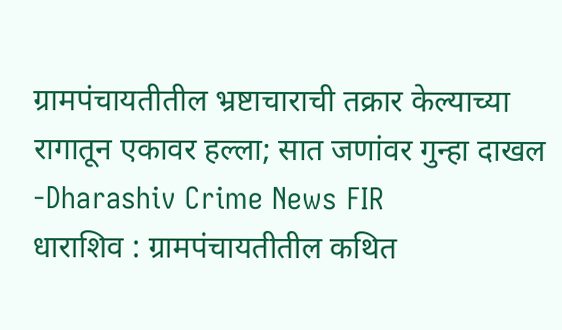ग्रामपंचायतीतील भ्रष्टाचाराची तक्रार केल्याच्या रागातून एकावर हल्ला; सात जणांवर गुन्हा दाखल -Dharashiv Crime News FIR
धाराशिव : ग्रामपंचायतीतील कथित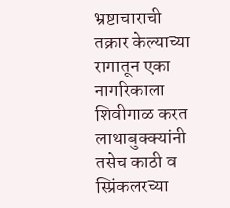भ्रष्टाचाराची तक्रार केल्याच्या रागातून एका नागरिकाला शिवीगाळ करत लाथाबुक्क्यांनी तसेच काठी व स्प्रिंकलरच्या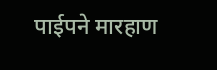पाईपने मारहाण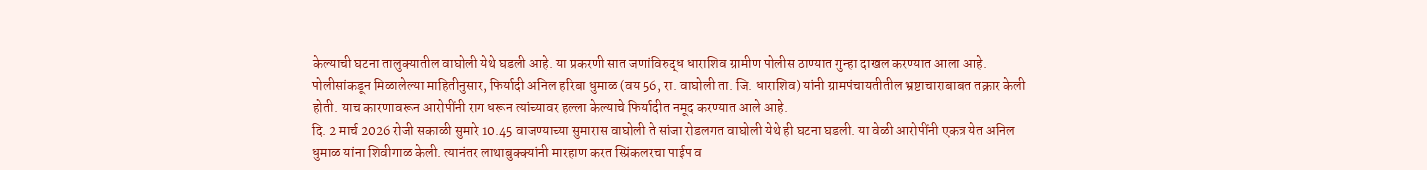केल्याची घटना तालुक्यातील वाघोली येथे घडली आहे. या प्रकरणी सात जणांविरुद्ध धाराशिव ग्रामीण पोलीस ठाण्यात गुन्हा दाखल करण्यात आला आहे.
पोलीसांकडून मिळालेल्या माहितीनुसार, फिर्यादी अनिल हरिबा धुमाळ (वय 56, रा. वाघोली ता. जि. धाराशिव) यांनी ग्रामपंचायतीतील भ्रष्टाचाराबाबत तक्रार केली होती. याच कारणावरून आरोपींनी राग धरून त्यांच्यावर हल्ला केल्याचे फिर्यादीत नमूद करण्यात आले आहे.
दि. 2 मार्च 2026 रोजी सकाळी सुमारे 10.45 वाजण्याच्या सुमारास वाघोली ते सांजा रोडलगत वाघोली येथे ही घटना घडली. या वेळी आरोपींनी एकत्र येत अनिल धुमाळ यांना शिवीगाळ केली. त्यानंतर लाथाबुक्क्यांनी मारहाण करत स्प्रिंकलरचा पाईप व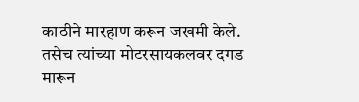काठीने मारहाण करून जखमी केले. तसेच त्यांच्या मोटरसायकलवर दगड मारून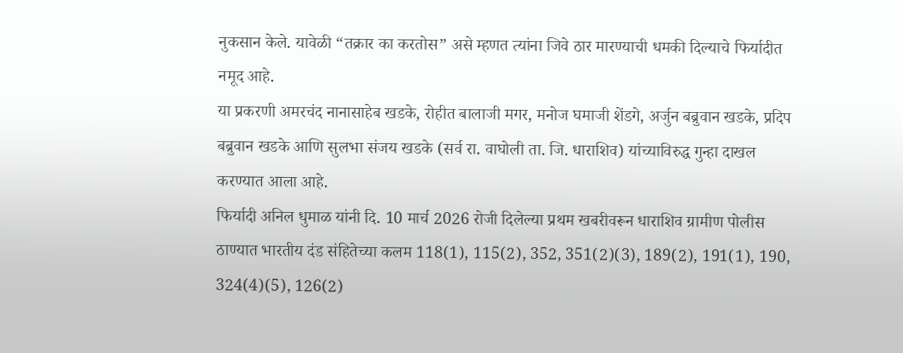नुकसान केले. यावेळी “तक्रार का करतोस” असे म्हणत त्यांना जिवे ठार मारण्याची धमकी दिल्याचे फिर्यादीत नमूद आहे.
या प्रकरणी अमरचंद नानासाहेब खडके, रोहीत बालाजी मगर, मनोज घमाजी शेंडगे, अर्जुन बब्रुवान खडके, प्रदिप बब्रुवान खडके आणि सुलभा संजय खडके (सर्व रा. वाघोली ता. जि. धाराशिव) यांच्याविरुद्ध गुन्हा दाखल करण्यात आला आहे.
फिर्यादी अनिल धुमाळ यांनी दि. 10 मार्च 2026 रोजी दिलेल्या प्रथम खबरीवरून धाराशिव ग्रामीण पोलीस ठाण्यात भारतीय दंड संहितेच्या कलम 118(1), 115(2), 352, 351(2)(3), 189(2), 191(1), 190, 324(4)(5), 126(2)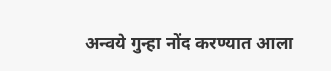अन्वये गुन्हा नोंद करण्यात आला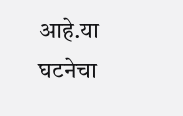आहे.या घटनेचा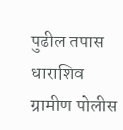पुढील तपास धाराशिव ग्रामीण पोलीस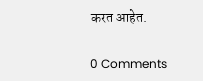करत आहेत.

0 Comments